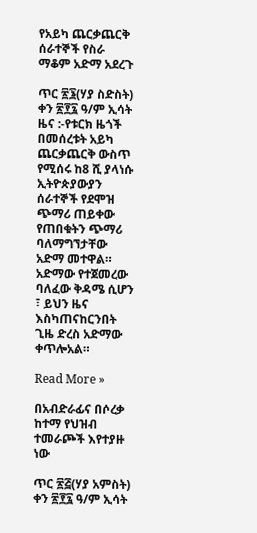የአይካ ጨርቃጨርቅ ሰራተኞች የስራ ማቆም አድማ አደረጉ

ጥር ፳፮(ሃያ ስድስት) ቀን ፳፻፯ ዓ/ም ኢሳት ዜና :-የቱርክ ዜጎች በመሰረቱት አይካ ጨርቃጨርቅ ውስጥ የሚሰሩ ከ8 ሺ ያላነሱ ኢትዮጵያውያን ሰራተኞች የደሞዝ ጭማሪ ጠይቀው የጠበቁትን ጭማሪ ባለማግኘታቸው አድማ መተዋል። አድማው የተጀመረው ባለፈው ቅዳሜ ሲሆን ፣ ይህን ዜና እስካጠናከርንበት ጊዜ ድረስ አድማው ቀጥሎአል።

Read More »

በአብድራፊና በሶረቃ ከተማ የህዝብ ተመራጮች እየተያዙ ነው

ጥር ፳፭(ሃያ አምስት) ቀን ፳፻፯ ዓ/ም ኢሳት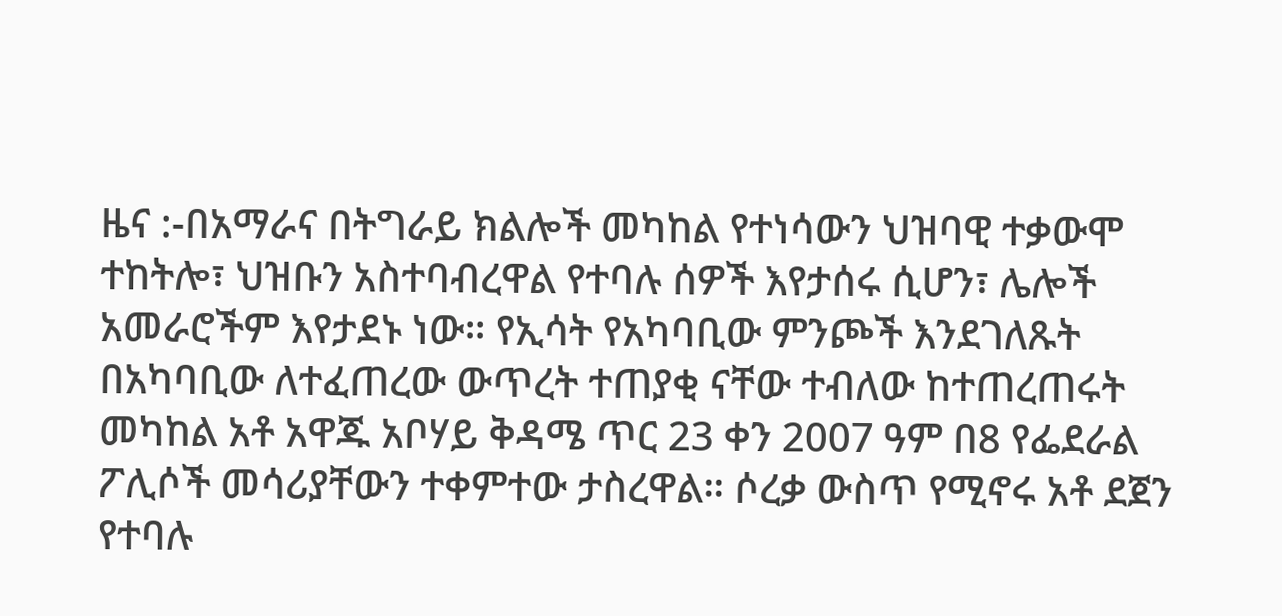ዜና :-በአማራና በትግራይ ክልሎች መካከል የተነሳውን ህዝባዊ ተቃውሞ ተከትሎ፣ ህዝቡን አስተባብረዋል የተባሉ ሰዎች እየታሰሩ ሲሆን፣ ሌሎች አመራሮችም እየታደኑ ነው። የኢሳት የአካባቢው ምንጮች እንደገለጹት በአካባቢው ለተፈጠረው ውጥረት ተጠያቂ ናቸው ተብለው ከተጠረጠሩት መካከል አቶ አዋጁ አቦሃይ ቅዳሜ ጥር 23 ቀን 2007 ዓም በ8 የፌደራል ፖሊሶች መሳሪያቸውን ተቀምተው ታስረዋል። ሶረቃ ውስጥ የሚኖሩ አቶ ደጀን የተባሉ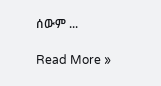ሰውም ...

Read More »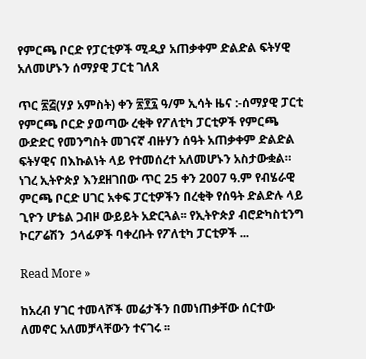የምርጫ ቦርድ የፓርቲዎች ሚዲያ አጠቃቀም ድልድል ፍትሃዊ አለመሆኑን ሰማያዊ ፓርቲ ገለጸ

ጥር ፳፭(ሃያ አምስት) ቀን ፳፻፯ ዓ/ም ኢሳት ዜና :-ሰማያዊ ፓርቲ የምርጫ ቦርድ ያወጣው ረቂቅ የፖለቲካ ፓርቲዎች የምርጫ ውድድር የመንግስት መገናኛ ብዙሃን ሰዓት አጠቃቀም ድልድል ፍትሃዊና በእኩልነት ላይ የተመሰረተ አለመሆኑን አስታውቋል። ነገረ ኢትዮጵያ እንደዘገበው ጥር 25 ቀን 2007 ዓ.ም የብሄራዊ ምርጫ ቦርድ ሀገር አቀፍ ፓርቲዎችን በረቂቅ የሰዓት ድልድሉ ላይ ጊዮን ሆቴል ጋብዞ ውይይት አድርጓል፡፡ የኢትዮጵያ ብሮድካስቲንግ ኮርፖሬሽን  ኃላፊዎች ባቀረቡት የፖለቲካ ፓርቲዎች ...

Read More »

ከአረብ ሃገር ተመላሾች መሬታችን በመነጠቃቸው ሰርተው ለመኖር አለመቻላቸውን ተናገሩ ፡፡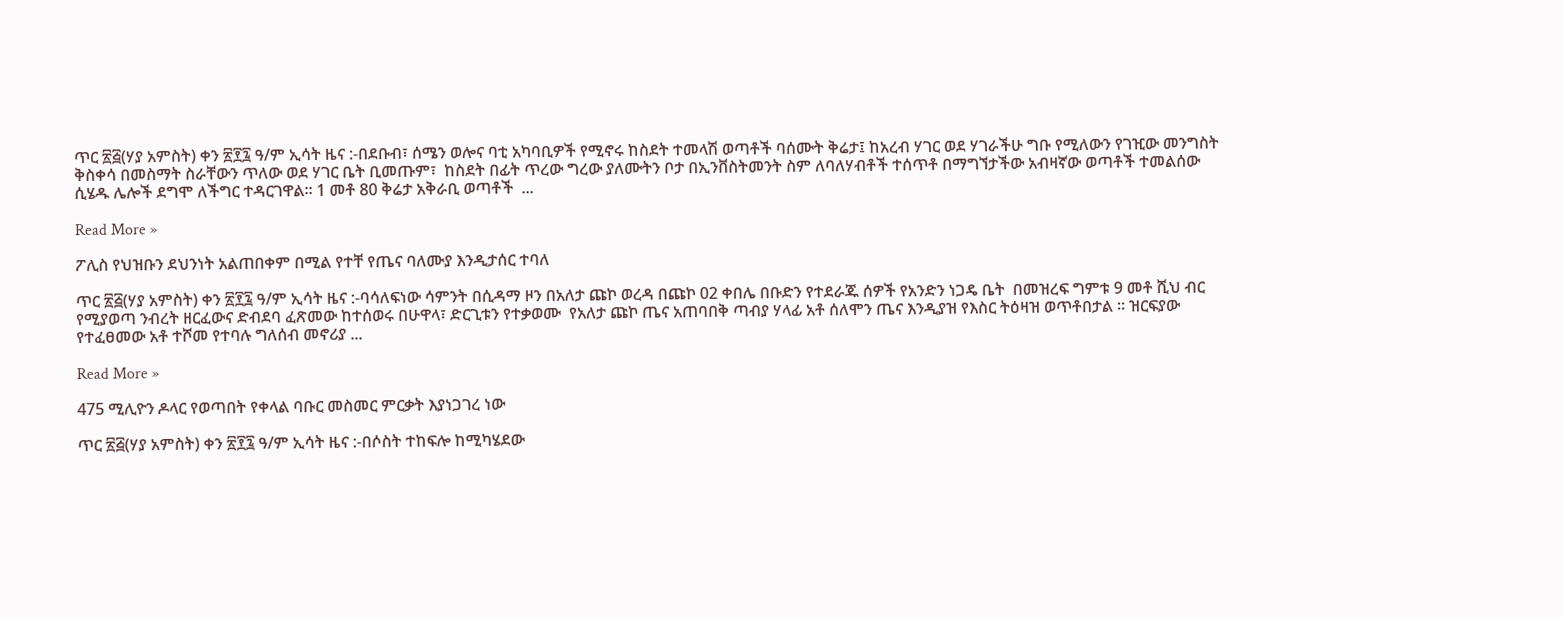ጥር ፳፭(ሃያ አምስት) ቀን ፳፻፯ ዓ/ም ኢሳት ዜና :-በደቡብ፣ ሰሜን ወሎና ባቲ አካባቢዎች የሚኖሩ ከስደት ተመላሽ ወጣቶች ባሰሙት ቅሬታ፤ ከአረብ ሃገር ወደ ሃገራችሁ ግቡ የሚለውን የገዢው መንግስት ቅስቀሳ በመስማት ስራቸውን ጥለው ወደ ሃገር ቤት ቢመጡም፣  ከስደት በፊት ጥረው ግረው ያለሙትን ቦታ በኢንቨስትመንት ስም ለባለሃብቶች ተሰጥቶ በማግኘታችው አብዛኛው ወጣቶች ተመልሰው ሲሄዱ ሌሎች ደግሞ ለችግር ተዳርገዋል። 1 መቶ 80 ቅሬታ አቅራቢ ወጣቶች  ...

Read More »

ፖሊስ የህዝቡን ደህንነት አልጠበቀም በሚል የተቸ የጤና ባለሙያ እንዲታሰር ተባለ

ጥር ፳፭(ሃያ አምስት) ቀን ፳፻፯ ዓ/ም ኢሳት ዜና :-ባሳለፍነው ሳምንት በሲዳማ ዞን በአለታ ጩኮ ወረዳ በጩኮ 02 ቀበሌ በቡድን የተደራጁ ሰዎች የአንድን ነጋዴ ቤት  በመዝረፍ ግምቱ 9 መቶ ሺህ ብር የሚያወጣ ንብረት ዘርፈውና ድብደባ ፈጽመው ከተሰወሩ በሁዋላ፣ ድርጊቱን የተቃወሙ  የአለታ ጩኮ ጤና አጠባበቅ ጣብያ ሃላፊ አቶ ሰለሞን ጤና እንዲያዝ የእስር ትዕዛዝ ወጥቶበታል ። ዝርፍያው የተፈፀመው አቶ ተሾመ የተባሉ ግለሰብ መኖሪያ ...

Read More »

475 ሚሊዮን ዶላር የወጣበት የቀላል ባቡር መስመር ምርቃት እያነጋገረ ነው

ጥር ፳፭(ሃያ አምስት) ቀን ፳፻፯ ዓ/ም ኢሳት ዜና :-በሶስት ተከፍሎ ከሚካሄደው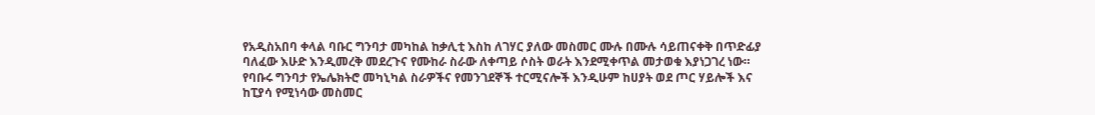የአዲስአበባ ቀላል ባቡር ግንባታ መካከል ከቃሊቲ እስከ ለገሃር ያለው መስመር ሙሉ በሙሉ ሳይጠናቀቅ በጥድፊያ ባለፈው እሁድ እንዲመረቅ መደረጉና የሙከራ ስራው ለቀጣይ ሶስት ወራት እንደሚቀጥል መታወቁ እያነጋገረ ነው። የባቡሩ ግንባታ የኤሌክትሮ መካኒካል ስራዎችና የመንገደኞች ተርሚናሎች እንዲሁም ከሀያት ወደ ጦር ሃይሎች እና ከፒያሳ የሚነሳው መስመር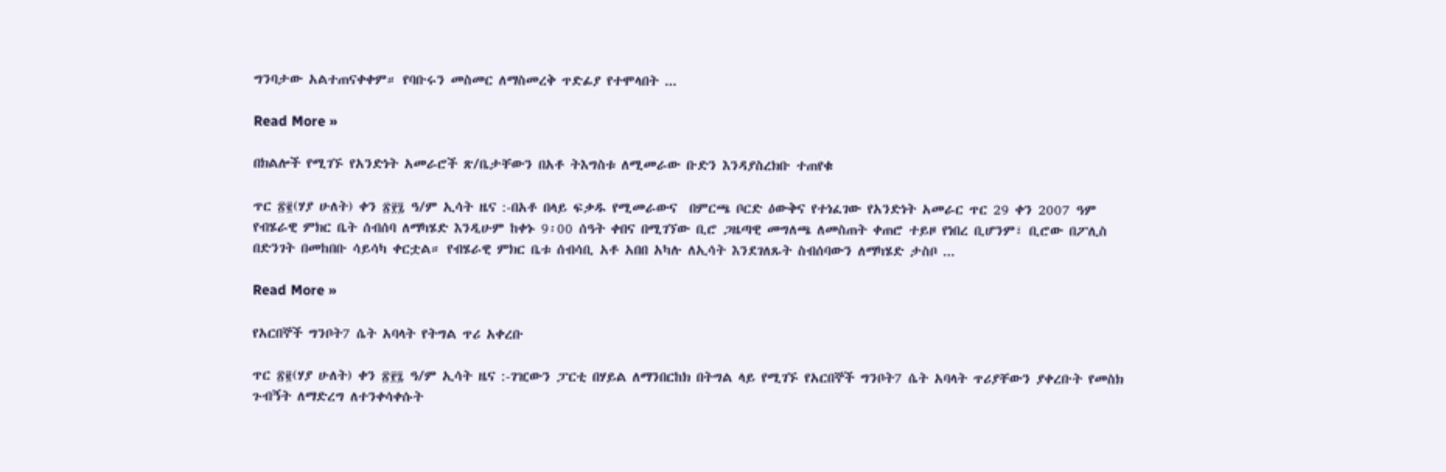ግንባታው አልተጠናቀቀም። የባቡሩን መስመር ለማስመረቅ ጥድፊያ የተሞላበት ...

Read More »

በክልሎች የሚገኙ የአንድነት አመራሮች ጽ/ቤታቸውን በአቶ ትእግስቱ ለሚመራው ቡድን እንዳያስረክቡ ተጠየቁ

ጥር ፳፪(ሃያ ሁለት) ቀን ፳፻፯ ዓ/ም ኢሳት ዜና :-በአቶ በላይ ፍቃዱ የሚመራውና  በምርጫ ቦርድ ዕውቅና የተነፈገው የአንድነት አመራር ጥር 29 ቀን 2007 ዓም የብሄራዊ ምክር ቤት ሰብሰባ ለማካሄድ እንዲሁም ከቀኑ 9፡00 ሰዓት ቀበና በሚገኘው ቢሮ ጋዜጣዊ መግለጫ ለመስጠት ቀጠሮ ተይዞ የነበረ ቢሆንም፣ ቢሮው በፖሊስ በድንገት በመከበቡ ሳይሳካ ቀርቷል። የብሄራዊ ምክር ቤቱ ሰብሳቢ አቶ አበበ አካሉ ለኢሳት እንደገለጹት ስብሰባውን ለማካሄድ ታስቦ ...

Read More »

የአርበኞች ግንቦት7 ሴት አባላት የትግል ጥሪ አቀረቡ

ጥር ፳፪(ሃያ ሁለት) ቀን ፳፻፯ ዓ/ም ኢሳት ዜና :-ገዢውን ፓርቲ በሃይል ለማንበርከክ በትግል ላይ የሚገኙ የአርበኞች ግንቦት7 ሴት አባላት ጥሪያቸውን ያቀረቡት የመስክ ጉብኝት ለማድረግ ለተንቀሳቀሱት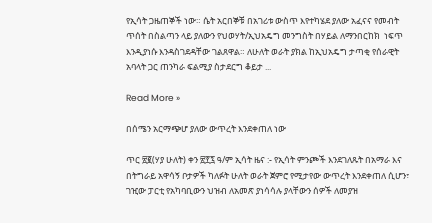የኢሳት ጋዜጠኞች ነው። ሴት አርበኞቹ በአገሪቱ ውስጥ እየተካሄደ ያለው አፈናና የመብት ጥሰት በስልጣን ላይ ያለውን የህወሃት/ኢህአዴግ መንግስት በሃይል ለማንበርከክ  ነፍጥ እንዲያነሱ እንዳስገደዳቸው ገልጸዋል። ለሁለት ወራት ያክል ከኢህአዴግ ታጣቂ የሰራዊት አባላት ጋር ጠንካራ ፍልሚያ ስታደርግ ቆይታ ...

Read More »

በሰሜን አርማጭሆ ያለው ውጥረት እንደቀጠለ ነው

ጥር ፳፪(ሃያ ሁለት) ቀን ፳፻፯ ዓ/ም ኢሳት ዜና :- የኢሳት ምንጮች እንደገለጹት በአማራ እና በትግራይ አዋሳኝ ቦታዎች ካለፉት ሁለት ወራት ጀምሮ የሚታየው ውጥረት እንደቀጠለ ሲሆን፣ ገዢው ፓርቲ የአካባቢውን ህዝብ ለአመጽ ያነሳሳሉ ያላቸውን ሰዎች ለመያዝ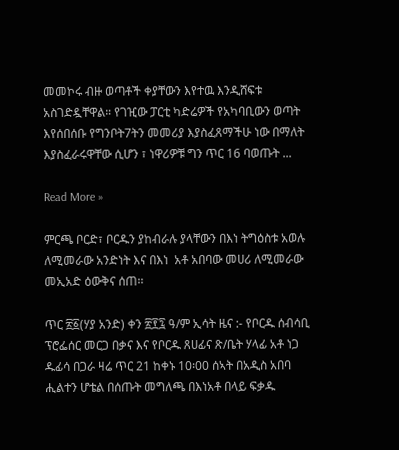መመኮሩ ብዙ ወጣቶች ቀያቸውን እየተዉ እንዲሸፍቱ አስገድዷቸዋል። የገዢው ፓርቲ ካድሬዎች የአካባቢውን ወጣት እየሰበሰቡ የግንቦት7ትን መመሪያ እያስፈጸማችሁ ነው በማለት እያስፈራሩዋቸው ሲሆን ፣ ነዋሪዎቹ ግን ጥር 16 ባወጡት ...

Read More »

ምርጫ ቦርድ፣ ቦርዱን ያከብራሉ ያላቸውን በእነ ትግዕስቱ አወሉ ለሚመራው አንድነት እና በእነ  አቶ አበባው መሀሪ ለሚመራው መኢአድ ዕውቅና ሰጠ፡፡

ጥር ፳፩(ሃያ አንድ) ቀን ፳፻፯ ዓ/ም ኢሳት ዜና :- የቦርዱ ሰብሳቢ ፕሮፌሰር መርጋ በቃና እና የቦርዱ ጸሀፊና ጽ/ቤት ሃላፊ አቶ ነጋ ዱፊሳ በጋራ ዛሬ ጥር 21 ከቀኑ 10፡00 ሰኣት በአዲስ አበባ ሒልተን ሆቴል በሰጡት መግለጫ በእነአቶ በላይ ፍቃዱ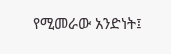የሚመራው አንድነት፤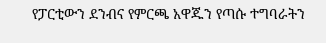የፓርቲውን ደንብና የምርጫ አዋጁን የጣሱ ተግባራትን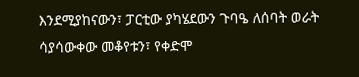እንደሚያከናውን፣ ፓርቲው ያካሄደውን ጉባዔ ለሰባት ወራት ሳያሳውቀው መቆየቱን፣ የቀድሞ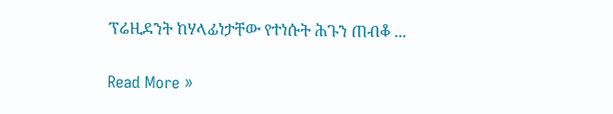ፕሬዚደንት ከሃላፊነታቸው የተነሱት ሕጉን ጠብቆ ...

Read More »